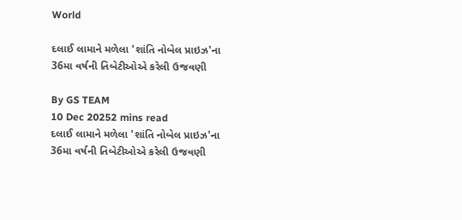World

દલાઈ લામાને મળેલા 'શાંતિ નોબેલ પ્રાઇઝ'ના 36મા વર્ષની તિબેટીઓએ કરેલી ઉજવણી

By GS TEAM
10 Dec 20252 mins read
દલાઈ લામાને મળેલા 'શાંતિ નોબેલ પ્રાઇઝ'ના 36મા વર્ષની તિબેટીઓએ કરેલી ઉજવણી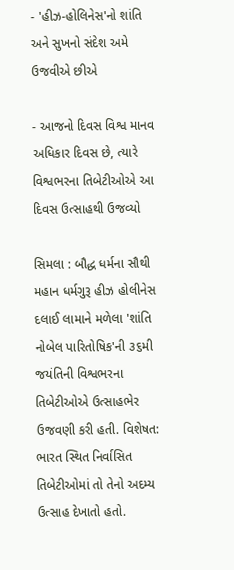- 'હીઝ-હોલિનેસ'નો શાંતિ અને સુખનો સંદેશ અમે ઉજવીએ છીએ

- આજનો દિવસ વિશ્વ માનવ અધિકાર દિવસ છે, ત્યારે વિશ્વભરના તિબેટીઓએ આ દિવસ ઉત્સાહથી ઉજવ્યો

સિમલા : બૌદ્ધ ધર્મના સૌથી મહાન ધર્મગુરૂ હીઝ હોલીનેસ દલાઈ લામાને મળેલા 'શાંતિ નોબેલ પારિતોષિક'ની ૩૬મી જયંતિની વિશ્વભરના તિબેટીઓએ ઉત્સાહભેર ઉજવણી કરી હતી. વિશેષત: ભારત સ્થિત નિર્વાસિત તિબેટીઓમાં તો તેનો અદમ્ય ઉત્સાહ દેખાતો હતો.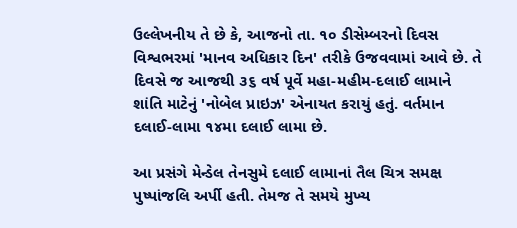ઉલ્લેખનીય તે છે કે, આજનો તા. ૧૦ ડીસેમ્બરનો દિવસ વિશ્વભરમાં 'માનવ અધિકાર દિન' તરીકે ઉજવવામાં આવે છે. તે દિવસે જ આજથી ૩૬ વર્ષ પૂર્વે મહા-મહીમ-દલાઈ લામાને શાંતિ માટેનું 'નોબેલ પ્રાઇઝ' એનાયત કરાયું હતું. વર્તમાન દલાઈ-લામા ૧૪મા દલાઈ લામા છે.

આ પ્રસંગે મેન્ડેલ તેનસુમે દલાઈ લામાનાં તૈલ ચિત્ર સમક્ષ પુષ્પાંજલિ અર્પી હતી. તેમજ તે સમયે મુખ્ય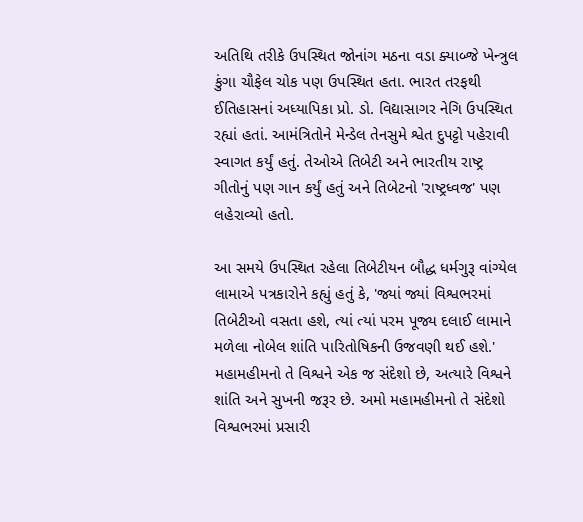અતિથિ તરીકે ઉપસ્થિત જોનાંગ મઠના વડા ક્યાબ્જે ખેન્ત્રુલ કુંગા ચૌફેલ ચોક પણ ઉપસ્થિત હતા. ભારત તરફથી ઈતિહાસનાં અધ્યાપિકા પ્રો. ડો. વિદ્યાસાગર નેગિ ઉપસ્થિત રહ્યાં હતાં. આમંત્રિતોને મેન્ડેલ તેનસુમે શ્વેત દુપટ્ટો પહેરાવી સ્વાગત કર્યું હતું. તેઓએ તિબેટી અને ભારતીય રાષ્ટ્ર ગીતોનું પણ ગાન કર્યું હતું અને તિબેટનો 'રાષ્ટ્રધ્વજ' પણ લહેરાવ્યો હતો.

આ સમયે ઉપસ્થિત રહેલા તિબેટીયન બૌદ્ધ ધર્મગુરૂ વાંગ્યેલ લામાએ પત્રકારોને કહ્યું હતું કે, 'જ્યાં જ્યાં વિશ્વભરમાં તિબેટીઓ વસતા હશે, ત્યાં ત્યાં પરમ પૂજ્ય દલાઈ લામાને મળેલા નોબેલ શાંતિ પારિતોષિકની ઉજવણી થઈ હશે.' મહામહીમનો તે વિશ્વને એક જ સંદેશો છે, અત્યારે વિશ્વને શાંતિ અને સુખની જરૂર છે. અમો મહામહીમનો તે સંદેશો વિશ્વભરમાં પ્રસારી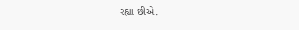રહ્યા છીએ.